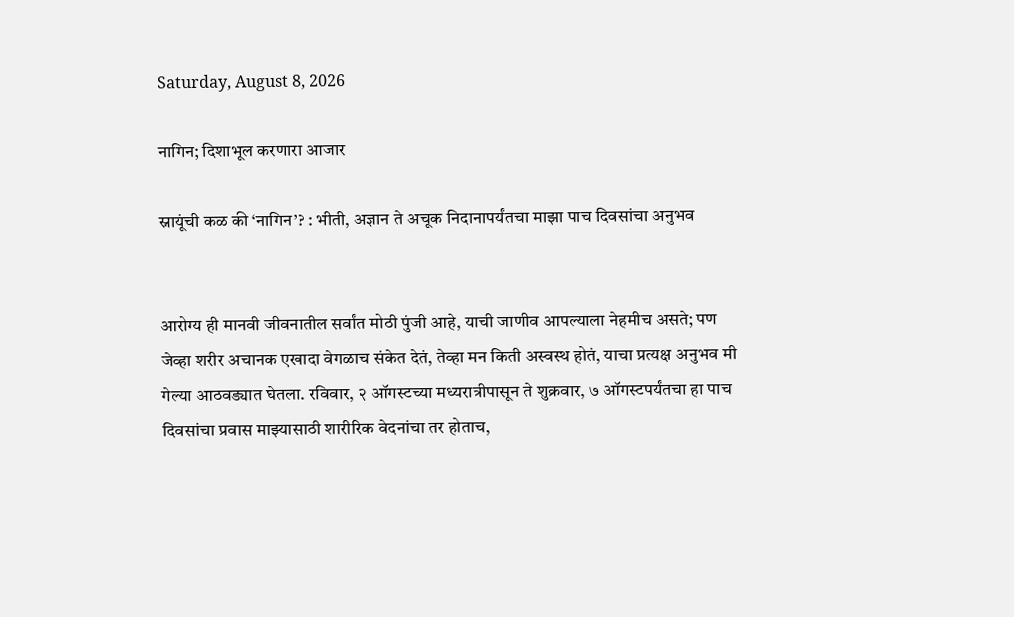Saturday, August 8, 2026

नागिन; दिशाभूल करणारा आजार

स्नायूंची कळ की ‘नागिन’? : भीती, अज्ञान ते अचूक निदानापर्यंतचा माझा पाच दिवसांचा अनुभव


आरोग्य ही मानवी जीवनातील सर्वांत मोठी पुंजी आहे, याची जाणीव आपल्याला नेहमीच असते; पण जेव्हा शरीर अचानक एखादा वेगळाच संकेत देतं, तेव्हा मन किती अस्वस्थ होतं, याचा प्रत्यक्ष अनुभव मी गेल्या आठवड्यात घेतला. रविवार, २ ऑगस्टच्या मध्यरात्रीपासून ते शुक्रवार, ७ ऑगस्टपर्यंतचा हा पाच दिवसांचा प्रवास माझ्यासाठी शारीरिक वेदनांचा तर होताच,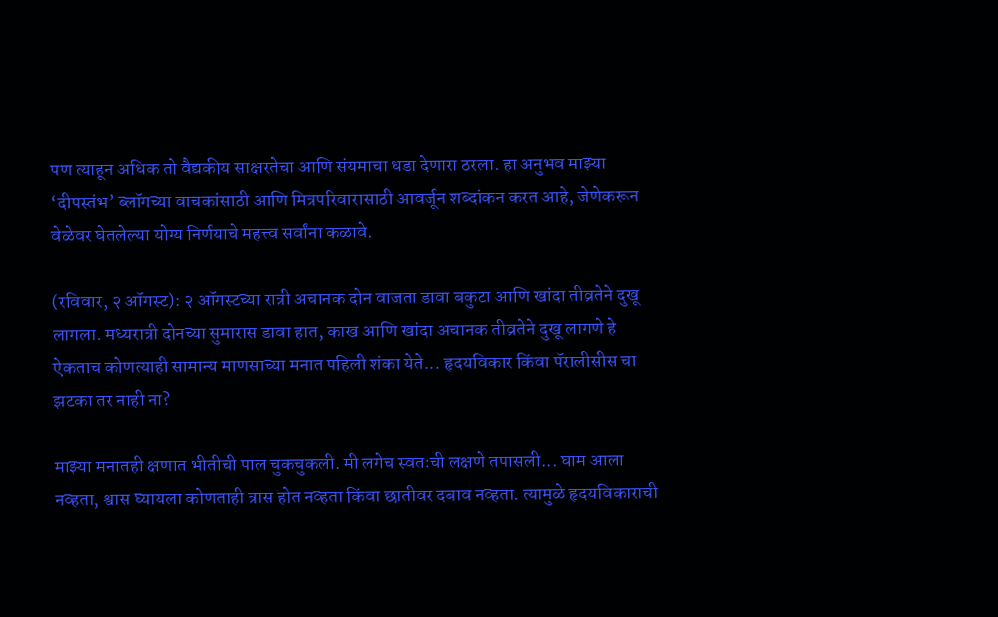पण त्याहून अधिक तो वैद्यकीय साक्षरतेचा आणि संयमाचा धडा देणारा ठरला. हा अनुभव माझ्या ‘दीपस्तंभ’ ब्लॉगच्या वाचकांसाठी आणि मित्रपरिवारासाठी आवर्जून शब्दांकन करत आहे, जेणेकरून वेळेवर घेतलेल्या योग्य निर्णयाचे महत्त्व सर्वांना कळावे.

(रविवार, २ ऑगस्ट): २ ऑगस्टच्या रात्री अचानक दोन वाजता डावा बकुटा आणि खांदा तीव्रतेने दुखू लागला. मध्यरात्री दोनच्या सुमारास डावा हात, काख आणि खांदा अचानक तीव्रतेने दुखू लागणे हे ऐकताच कोणत्याही सामान्य माणसाच्या मनात पहिली शंका येते... हृदयविकार किंवा पॅरालीसीस चा झटका तर नाही ना?

माझ्या मनातही क्षणात भीतीची पाल चुकचुकली. मी लगेच स्वतःची लक्षणे तपासली... घाम आला नव्हता, श्वास घ्यायला कोणताही त्रास होत नव्हता किंवा छातीवर दबाव नव्हता. त्यामुळे हृदयविकाराची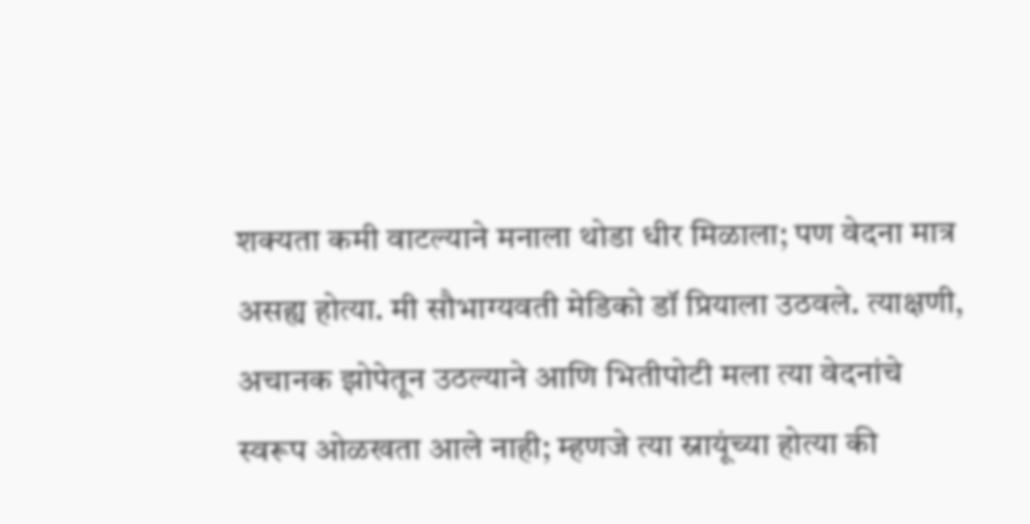शक्यता कमी वाटल्याने मनाला थोडा धीर मिळाला; पण वेदना मात्र असह्य होत्या. मी सौभाग्यवती मेडिको डॉ प्रियाला उठवले. त्याक्षणी, अचानक झोपेतून उठल्याने आणि भितीपोटी मला त्या वेदनांचे स्वरूप ओळखता आले नाही; म्हणजे त्या स्नायूंच्या होत्या की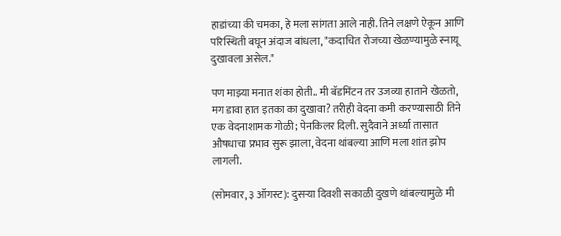हाडांच्या की चमका, हे मला सांगता आले नाही. तिने लक्षणे ऐकून आणि परिस्थिती बघून अंदाज बांधला, "कदाचित रोजच्या खेळण्यामुळे स्नायू दुखावला असेल."

पण माझ्या मनात शंका होती.. मी बॅडमिंटन तर उजव्या हाताने खेळतो, मग डावा हात इतका का दुखावा? तरीही वेदना कमी करण्यासाठी तिने एक वेदनाशामक गोळी; पेनकिलर दिली. सुदैवाने अर्ध्या तासात औषधाचा प्रभाव सुरू झाला, वेदना थांबल्या आणि मला शांत झोप लागली.

(सोमवार, ३ ऑगस्ट): दुसऱ्या दिवशी सकाळी दुखणे थांबल्यामुळे मी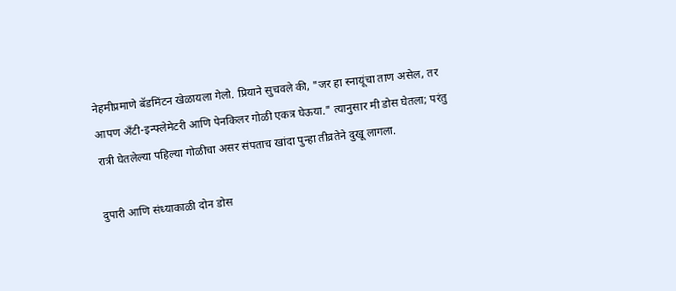नेहमीप्रमाणे बॅडमिंटन खेळायला गेलो. प्रियाने सुचवले की, "जर हा स्नायूंचा ताण असेल, तर आपण अँटी-इन्फ्लेमेटरी आणि पेनकिलर गोळी एकत्र घेऊया." त्यानुसार मी डोस घेतला; परंतु रात्री घेतलेल्या पहिल्या गोळीचा असर संपताच खांदा पुन्हा तीव्रतेने दुखू लागला.

दुपारी आणि संध्याकाळी दोन डोस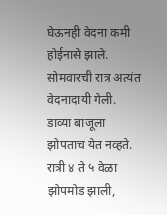घेऊनही वेदना कमी होईनासे झाले. सोमवारची रात्र अत्यंत वेदनादायी गेली. डाव्या बाजूला झोपताच येत नव्हते. रात्री ४ ते ५ वेळा झोपमोड झाली,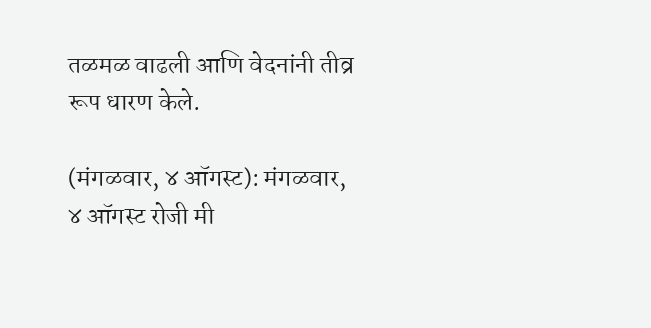तळमळ वाढली आणि वेदनांनी तीव्र रूप धारण केले.

(मंगळवार, ४ ऑगस्ट): मंगळवार, ४ ऑगस्ट रोजी मी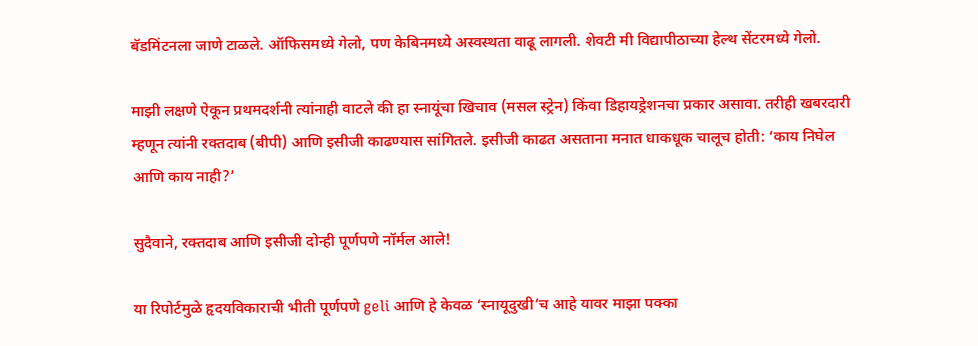बॅडमिंटनला जाणे टाळले. ऑफिसमध्ये गेलो, पण केबिनमध्ये अस्वस्थता वाढू लागली. शेवटी मी विद्यापीठाच्या हेल्थ सेंटरमध्ये गेलो.

माझी लक्षणे ऐकून प्रथमदर्शनी त्यांनाही वाटले की हा स्नायूंचा खिचाव (मसल स्ट्रेन) किंवा डिहायड्रेशनचा प्रकार असावा. तरीही खबरदारी म्हणून त्यांनी रक्तदाब (बीपी) आणि इसीजी काढण्यास सांगितले. इसीजी काढत असताना मनात धाकधूक चालूच होती: ‘काय निघेल आणि काय नाही?’

सुदैवाने, रक्तदाब आणि इसीजी दोन्ही पूर्णपणे नॉर्मल आले!

या रिपोर्टमुळे हृदयविकाराची भीती पूर्णपणे geli आणि हे केवळ ‘स्नायूदुखी’च आहे यावर माझा पक्का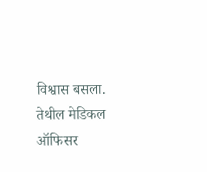विश्वास बसला. तेथील मेडिकल ऑफिसर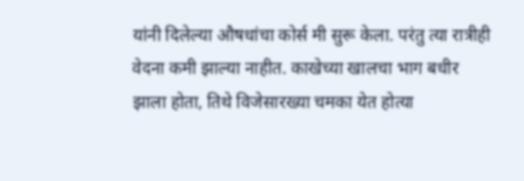यांनी दिलेल्या औषधांचा कोर्स मी सुरू केला. परंतु त्या रात्रीही वेदना कमी झाल्या नाहीत. काखेच्या खालचा भाग बधीर झाला होता, तिथे विजेसारख्या चमका येत होत्या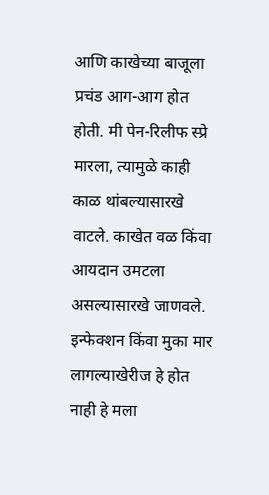आणि काखेच्या बाजूला प्रचंड आग-आग होत होती. मी पेन-रिलीफ स्प्रे मारला, त्यामुळे काही काळ थांबल्यासारखे वाटले. काखेत वळ किंवा आयदान उमटला असल्यासारखे जाणवले. इन्फेक्शन किंवा मुका मार लागल्याखेरीज हे होत नाही हे मला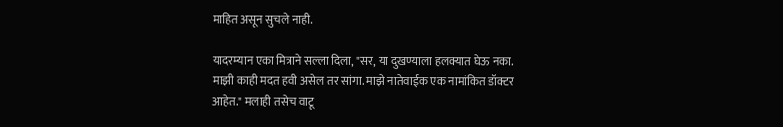माहित असून सुचले नाही.

यादरम्यान एका मित्राने सल्ला दिला, "सर, या दुखण्याला हलक्यात घेऊ नका. माझी काही मदत हवी असेल तर सांगा. माझे नातेवाईक एक नामांकित डॉक्टर आहेत." मलाही तसेच वाटू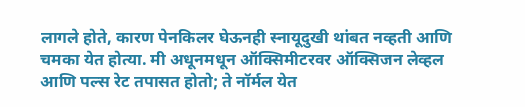लागले होते, कारण पेनकिलर घेऊनही स्नायूदुखी थांबत नव्हती आणि चमका येत होत्या. मी अधूनमधून ऑक्सिमीटरवर ऑक्सिजन लेव्हल आणि पल्स रेट तपासत होतो; ते नॉर्मल येत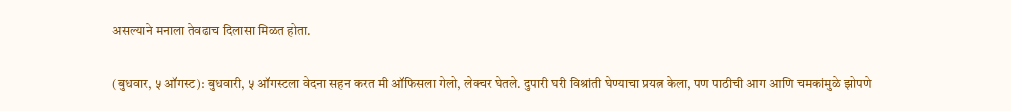असल्याने मनाला तेवढाच दिलासा मिळत होता.

(बुधवार, ५ ऑगस्ट): बुधवारी, ५ ऑगस्टला वेदना सहन करत मी ऑफिसला गेलो, लेक्चर घेतले. दुपारी घरी विश्रांती घेण्याचा प्रयत्न केला, पण पाठीची आग आणि चमकांमुळे झोपणे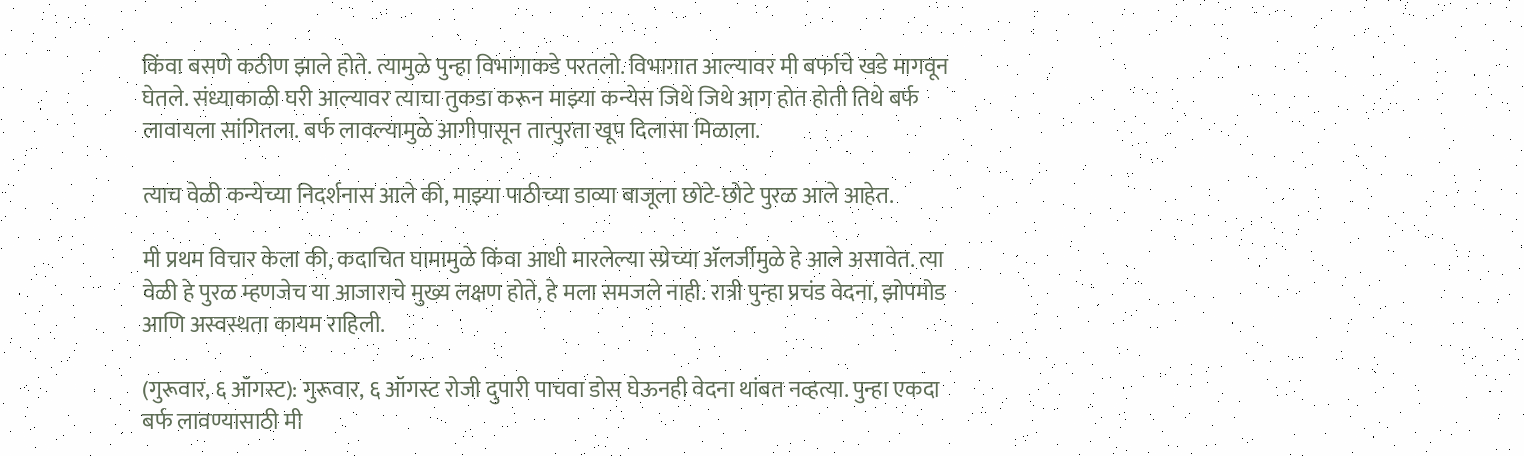किंवा बसणे कठीण झाले होते. त्यामुळे पुन्हा विभागाकडे परतलो. विभागात आल्यावर मी बर्फाचे खडे मागवून घेतले. संध्याकाळी घरी आल्यावर त्याचा तुकडा करून माझ्या कन्येस जिथे जिथे आग होत होती तिथे बर्फ लावायला सांगितला. बर्फ लावल्यामुळे आगीपासून तात्पुरता खूप दिलासा मिळाला.

त्याच वेळी कन्येच्या निदर्शनास आले की, माझ्या पाठीच्या डाव्या बाजूला छोटे-छोटे पुरळ आले आहेत.

मी प्रथम विचार केला की, कदाचित घामामुळे किंवा आधी मारलेल्या स्प्रेच्या अ‍ॅलर्जीमुळे हे आले असावेत. त्या वेळी हे पुरळ म्हणजेच या आजाराचे मुख्य लक्षण होते, हे मला समजले नाही. रात्री पुन्हा प्रचंड वेदना, झोपमोड आणि अस्वस्थता कायम राहिली.

(गुरूवार, ६ ऑगस्ट): गुरूवार, ६ ऑगस्ट रोजी दुपारी पाचवा डोस घेऊनही वेदना थांबत नव्हत्या. पुन्हा एकदा बर्फ लावण्यासाठी मी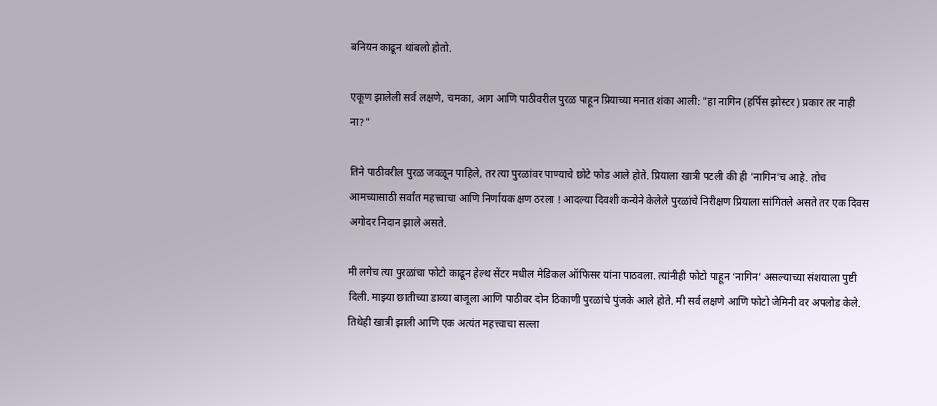बनियन काढून थांबलो होतो.

एकूण झालेली सर्व लक्षणे, चमका, आग आणि पाठीवरील पुरळ पाहून प्रियाच्या मनात शंका आली: "हा नागिन (हर्पिस झोस्टर) प्रकार तर नाही ना?"

तिने पाठीवरील पुरळ जवळून पाहिले, तर त्या पुरळांवर पाण्याचे छोटे फोड आले होते. प्रियाला खात्री पटली की ही 'नागिन'च आहे. तोच आमच्यासाठी सर्वांत महत्त्वाचा आणि निर्णायक क्षण ठरला ! आदल्या दिवशी कन्येने केलेले पुरळांचे निरीक्षण प्रियाला सांगितले असते तर एक दिवस अगोदर निदान झाले असते.

मी लगेच त्या पुरळांचा फोटो काढून हेल्थ सेंटर मधील मेडिकल ऑफिसर यांना पाठवला. त्यांनीही फोटो पाहून ‘नागिन’ असल्याच्या संशयाला पुष्टी दिली. माझ्या छातीच्या डाव्या बाजूला आणि पाठीवर दोन ठिकाणी पुरळांचे पुंजके आले होते. मी सर्व लक्षणे आणि फोटो जेमिनी वर अपलोड केले. तिथेही खात्री झाली आणि एक अत्यंत महत्त्वाचा सल्ला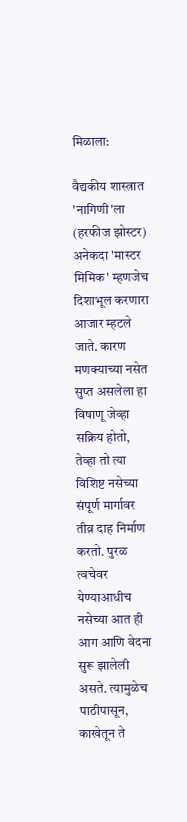मिळाला:

वैद्यकीय शास्त्रात 'नागिणी'ला (हरफीज झोस्टर) अनेकदा 'मास्टर मिमिक' म्हणजेच दिशाभूल करणारा आजार म्हटले जाते. कारण मणक्याच्या नसेत सुप्त असलेला हा विषाणू जेव्हा सक्रिय होतो, तेव्हा तो त्या विशिष्ट नसेच्या संपूर्ण मार्गावर तीव्र दाह निर्माण करतो. पुरळ त्वचेवर येण्याआधीच नसेच्या आत ही आग आणि वेदना सुरू झालेली असते. त्यामुळेच पाठीपासून, काखेतून ते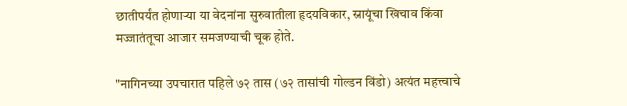छातीपर्यंत होणाऱ्या या वेदनांना सुरुवातीला हृदयविकार, स्नायूंचा खिचाव किंवा मज्जातंतूचा आजार समजण्याची चूक होते.

"नागिनच्या उपचारात पहिले ७२ तास (७२ तासांची गोल्डन विंडो) अत्यंत महत्त्वाचे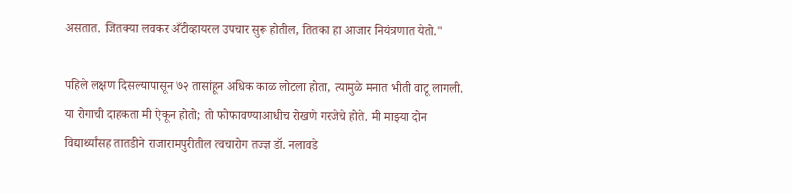असतात. जितक्या लवकर अँटीव्हायरल उपचार सुरू होतील, तितका हा आजार नियंत्रणात येतो."

पहिले लक्षण दिसल्यापासून ७२ तासांहून अधिक काळ लोटला होता, त्यामुळे मनात भीती वाटू लागली. या रोगाची दाहकता मी ऐकून होतो; तो फोफावण्याआधीच रोखणे गरजेचे होते. मी माझ्या दोन विद्यार्थ्यांसह तातडीने राजारामपुरीतील त्वचारोग तज्ज्ञ डॉ. नलावडे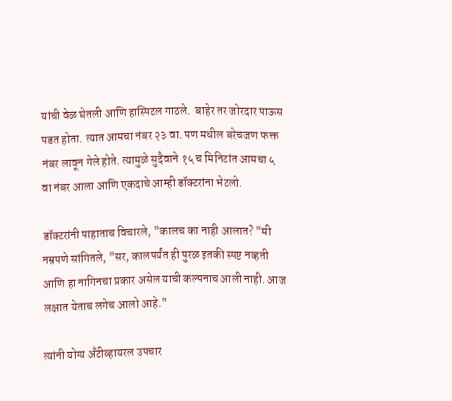यांची वेळ घेतली आणि हास्पिटल गाठले.  बाहेर तर जोरदार पाऊस पडत होता. त्यात आमचा नंबर २३ वा. पण मधील बरेचजण फक्त नंबर लावून गेले होते. त्यामुळे सुदैवाने १५ च मिनिटांत आमचा ५ वा नंबर आला आणि एकदाचे आम्ही डॉक्टरांना भेटलो.

डॉक्टरांनी पाहाताच विचारले, "कालच का नाही आलात? "मी नम्रपणे सांगितले, "सर, कालपर्यंत ही पुरळ इतकी स्पष्ट नव्हती आणि हा नागिनचा प्रकार असेल याची कल्पनाच आली नाही. आज लक्षात येताच लगेच आलो आहे."

त्यांनी योग्य अँटीव्हायरल उपचार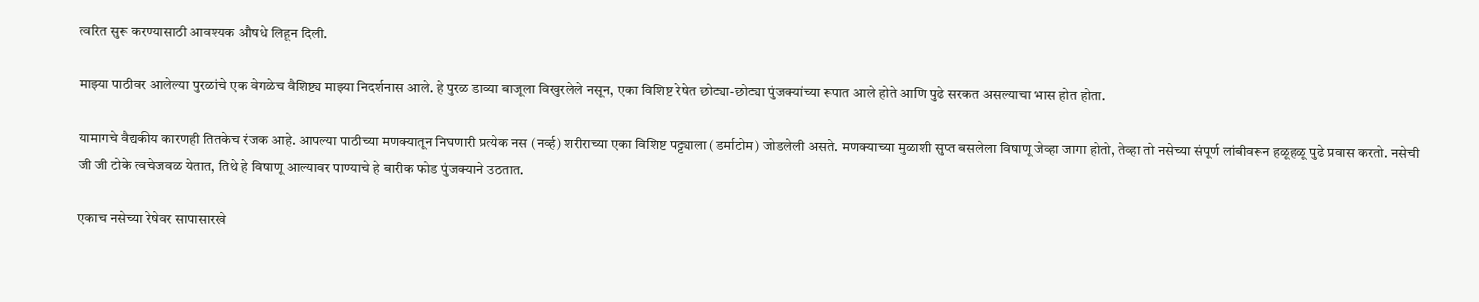त्वरित सुरू करण्यासाठी आवश्यक औषधे लिहून दिली.

माझ्या पाठीवर आलेल्या पुरळांचे एक वेगळेच वैशिष्ट्य माझ्या निदर्शनास आले. हे पुरळ डाव्या बाजूला विखुरलेले नसून, एका विशिष्ट रेषेत छोट्या-छोट्या पुंजक्यांच्या रूपात आले होते आणि पुढे सरकत असल्याचा भास होत होता.

यामागचे वैद्यकीय कारणही तितकेच रंजक आहे. आपल्या पाठीच्या मणक्यातून निघणारी प्रत्येक नस (नर्व्ह) शरीराच्या एका विशिष्ट पट्ट्याला (डर्माटोम) जोडलेली असते. मणक्याच्या मुळाशी सुप्त बसलेला विषाणू जेव्हा जागा होतो, तेव्हा तो नसेच्या संपूर्ण लांबीवरून हळूहळू पुढे प्रवास करतो. नसेची जी जी टोके त्वचेजवळ येतात, तिथे हे विषाणू आल्यावर पाण्याचे हे बारीक फोड पुंजक्याने उठतात.

एकाच नसेच्या रेषेवर सापासारखे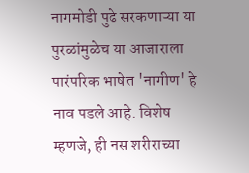नागमोडी पुढे सरकणाऱ्या या पुरळांमुळेच या आजाराला पारंपरिक भाषेत 'नागीण' हे नाव पडले आहे. विशेष म्हणजे, ही नस शरीराच्या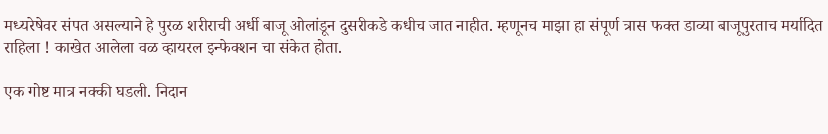मध्यरेषेवर संपत असल्याने हे पुरळ शरीराची अर्धी बाजू ओलांडून दुसरीकडे कधीच जात नाहीत. म्हणूनच माझा हा संपूर्ण त्रास फक्त डाव्या बाजूपुरताच मर्यादित राहिला ! काखेत आलेला वळ व्हायरल इन्फेक्शन चा संकेत होता.

एक गोष्ट मात्र नक्की घडली. निदान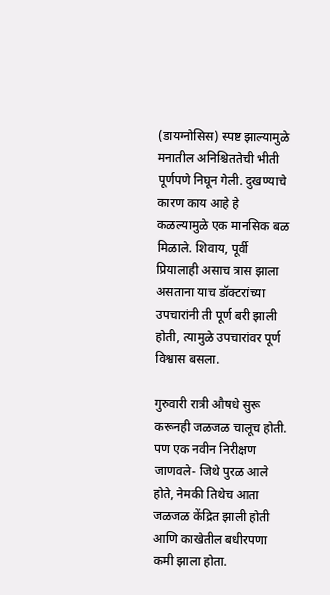(डायग्नोसिस) स्पष्ट झाल्यामुळे मनातील अनिश्चिततेची भीती पूर्णपणे निघून गेली. दुखण्याचे कारण काय आहे हे कळल्यामुळे एक मानसिक बळ मिळाले. शिवाय, पूर्वी प्रियालाही असाच त्रास झाला असताना याच डॉक्टरांच्या उपचारांनी ती पूर्ण बरी झाली होती, त्यामुळे उपचारांवर पूर्ण विश्वास बसला.

गुरुवारी रात्री औषधे सुरू करूनही जळजळ चालूच होती. पण एक नवीन निरीक्षण जाणवले- जिथे पुरळ आले होते, नेमकी तिथेच आता जळजळ केंद्रित झाली होती आणि काखेतील बधीरपणा कमी झाला होता.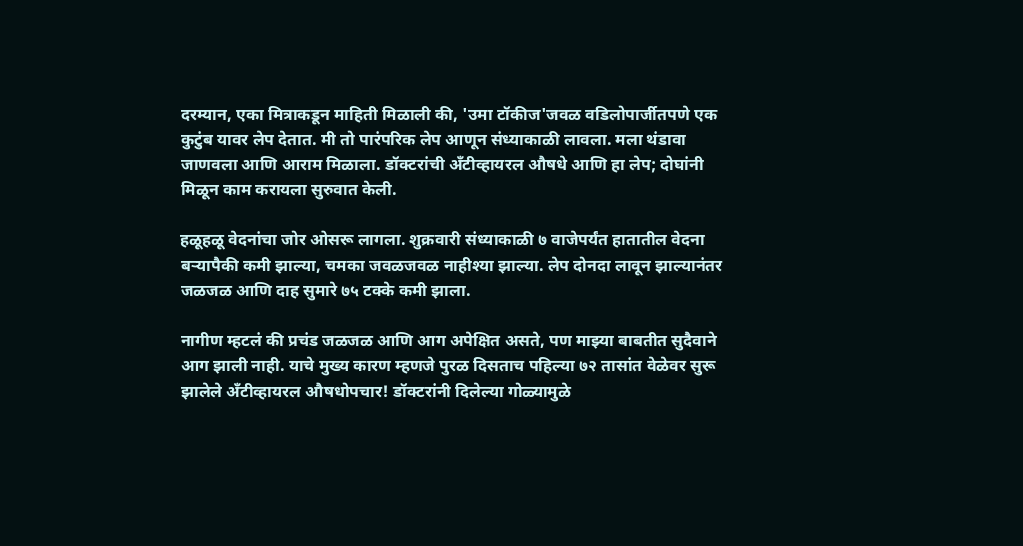दरम्यान, एका मित्राकडून माहिती मिळाली की, 'उमा टॉकीज'जवळ वडिलोपार्जीतपणे एक कुटुंब यावर लेप देतात. मी तो पारंपरिक लेप आणून संध्याकाळी लावला. मला थंडावा जाणवला आणि आराम मिळाला. डॉक्टरांची अँटीव्हायरल औषधे आणि हा लेप; दोघांनी मिळून काम करायला सुरुवात केली.

हळूहळू वेदनांचा जोर ओसरू लागला. शुक्रवारी संध्याकाळी ७ वाजेपर्यंत हातातील वेदना बऱ्यापैकी कमी झाल्या, चमका जवळजवळ नाहीश्या झाल्या. लेप दोनदा लावून झाल्यानंतर जळजळ आणि दाह सुमारे ७५ टक्के कमी झाला.

नागीण म्हटलं की प्रचंड जळजळ आणि आग अपेक्षित असते, पण माझ्या बाबतीत सुदैवाने आग झाली नाही. याचे मुख्य कारण म्हणजे पुरळ दिसताच पहिल्या ७२ तासांत वेळेवर सुरू झालेले अँटीव्हायरल औषधोपचार! डॉक्टरांनी दिलेल्या गोळ्यामुळे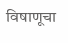विषाणूचा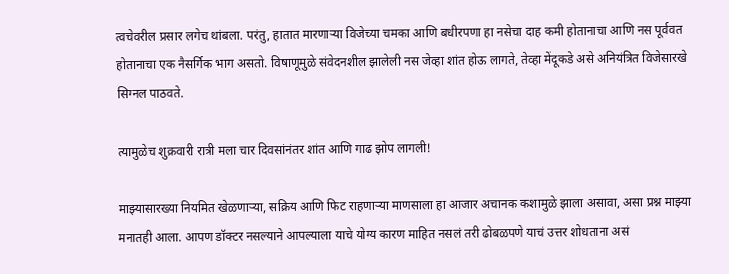त्वचेवरील प्रसार लगेच थांबला. परंतु, हातात मारणाऱ्या विजेच्या चमका आणि बधीरपणा हा नसेचा दाह कमी होतानाचा आणि नस पूर्ववत होतानाचा एक नैसर्गिक भाग असतो. विषाणूमुळे संवेदनशील झालेली नस जेव्हा शांत होऊ लागते, तेव्हा मेंदूकडे असे अनियंत्रित विजेसारखे सिग्नल पाठवते.

त्यामुळेच शुक्रवारी रात्री मला चार दिवसांनंतर शांत आणि गाढ झोप लागली!

माझ्यासारख्या नियमित खेळणाऱ्या, सक्रिय आणि फिट राहणाऱ्या माणसाला हा आजार अचानक कशामुळे झाला असावा, असा प्रश्न माझ्या मनातही आला. आपण डॉक्टर नसल्याने आपल्याला याचे योग्य कारण माहित नसलं तरी ढोबळपणे याचं उत्तर शोधताना असं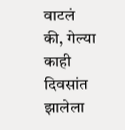वाटलं की, गेल्या काही दिवसांत झालेला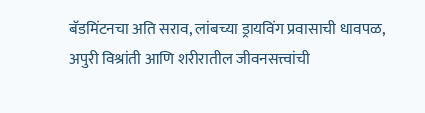बॅडमिंटनचा अति सराव, लांबच्या ड्रायविंग प्रवासाची धावपळ, अपुरी विश्रांती आणि शरीरातील जीवनसत्त्वांची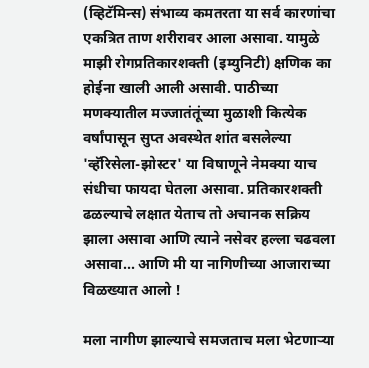(व्हिटॅमिन्स) संभाव्य कमतरता या सर्व कारणांचा एकत्रित ताण शरीरावर आला असावा. यामुळे माझी रोगप्रतिकारशक्ती (इम्युनिटी) क्षणिक का होईना खाली आली असावी. पाठीच्या मणक्यातील मज्जातंतूंच्या मुळाशी कित्येक वर्षांपासून सुप्त अवस्थेत शांत बसलेल्या 'व्हॅरिसेला-झोस्टर' या विषाणूने नेमक्या याच संधीचा फायदा घेतला असावा. प्रतिकारशक्ती ढळल्याचे लक्षात येताच तो अचानक सक्रिय झाला असावा आणि त्याने नसेवर हल्ला चढवला असावा... आणि मी या नागिणीच्या आजाराच्या विळख्यात आलो !

मला नागीण झाल्याचे समजताच मला भेटणाऱ्या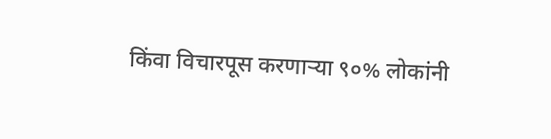किंवा विचारपूस करणाऱ्या ९०% लोकांनी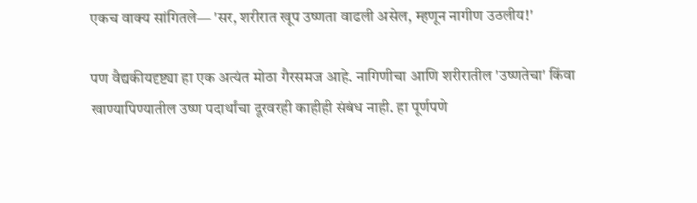एकच वाक्य सांगितले— 'सर, शरीरात खूप उष्णता वाढली असेल, म्हणून नागीण उठलीय!'

पण वैद्यकीयदृष्ट्या हा एक अत्यंत मोठा गैरसमज आहे. नागिणीचा आणि शरीरातील 'उष्णतेचा' किंवा खाण्यापिण्यातील उष्ण पदार्थांचा दूरवरही काहीही संबंध नाही. हा पूर्णपणे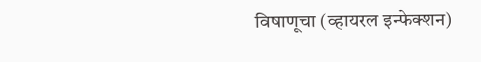विषाणूचा (व्हायरल इन्फेक्शन)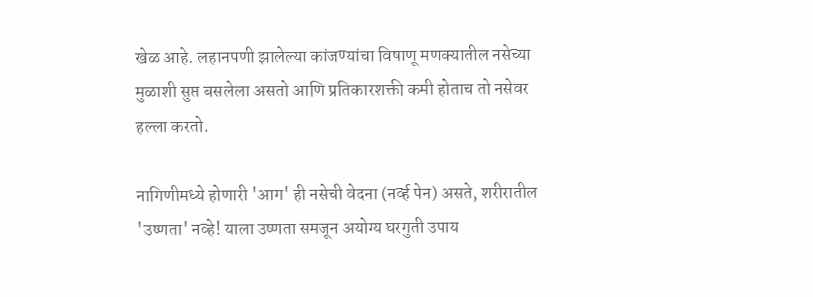खेळ आहे. लहानपणी झालेल्या कांजण्यांचा विषाणू मणक्यातील नसेच्या मुळाशी सुप्त बसलेला असतो आणि प्रतिकारशक्ती कमी होताच तो नसेवर हल्ला करतो.

नागिणीमध्ये होणारी 'आग' ही नसेची वेदना (नर्व्ह पेन) असते, शरीरातील 'उष्णता' नव्हे! याला उष्णता समजून अयोग्य घरगुती उपाय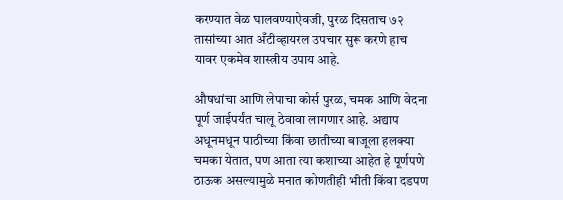करण्यात वेळ घालवण्याऐवजी, पुरळ दिसताच ७२ तासांच्या आत अँटीव्हायरल उपचार सुरू करणे हाच यावर एकमेव शास्त्रीय उपाय आहे.

औषधांचा आणि लेपाचा कोर्स पुरळ, चमक आणि वेदना पूर्ण जाईपर्यंत चालू ठेवावा लागणार आहे. अद्याप अधूनमधून पाठीच्या किंवा छातीच्या बाजूला हलक्या चमका येतात, पण आता त्या कशाच्या आहेत हे पूर्णपणे ठाऊक असल्यामुळे मनात कोणतीही भीती किंवा दडपण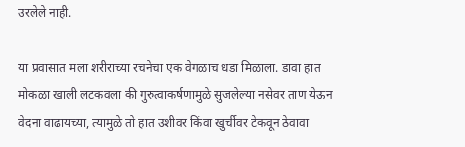उरलेले नाही.

या प्रवासात मला शरीराच्या रचनेचा एक वेगळाच धडा मिळाला. डावा हात मोकळा खाली लटकवला की गुरुत्वाकर्षणामुळे सुजलेल्या नसेवर ताण येऊन वेदना वाढायच्या, त्यामुळे तो हात उशीवर किंवा खुर्चीवर टेकवून ठेवावा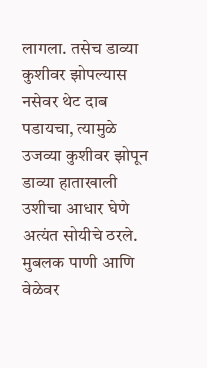लागला. तसेच डाव्या कुशीवर झोपल्यास नसेवर थेट दाब पडायचा, त्यामुळे उजव्या कुशीवर झोपून डाव्या हाताखाली उशीचा आधार घेणे अत्यंत सोयीचे ठरले. मुबलक पाणी आणि वेळेवर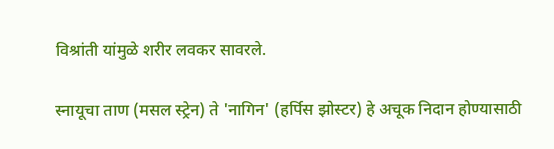विश्रांती यांमुळे शरीर लवकर सावरले.

स्नायूचा ताण (मसल स्ट्रेन) ते 'नागिन' (हर्पिस झोस्टर) हे अचूक निदान होण्यासाठी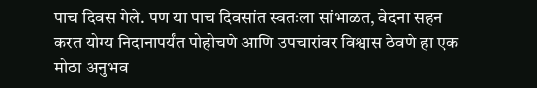पाच दिवस गेले. पण या पाच दिवसांत स्वतःला सांभाळत, वेदना सहन करत योग्य निदानापर्यंत पोहोचणे आणि उपचारांवर विश्वास ठेवणे हा एक मोठा अनुभव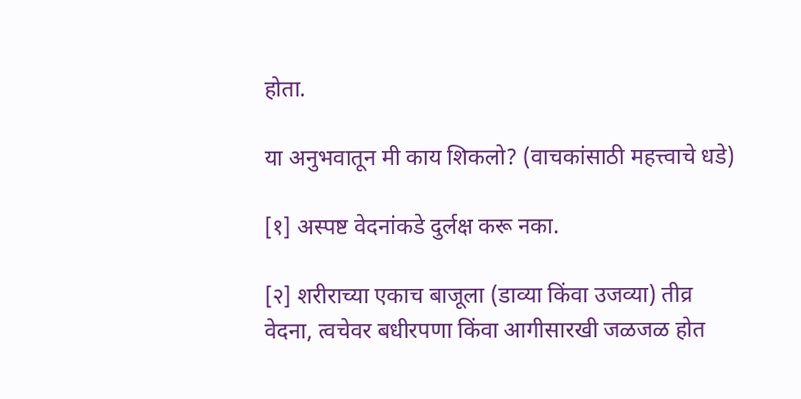होता.

या अनुभवातून मी काय शिकलो? (वाचकांसाठी महत्त्वाचे धडे)

[१] अस्पष्ट वेदनांकडे दुर्लक्ष करू नका.

[२] शरीराच्या एकाच बाजूला (डाव्या किंवा उजव्या) तीव्र वेदना, त्वचेवर बधीरपणा किंवा आगीसारखी जळजळ होत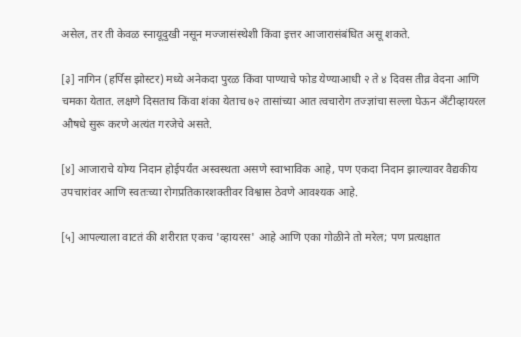असेल, तर ती केवळ स्नायूदुखी नसून मज्जासंस्थेशी किंवा इत्तर आजारासंबंधित असू शकते.

[३] नागिन (हर्पिस झोस्टर) मध्ये अनेकदा पुरळ किंवा पाण्याचे फोड येण्याआधी २ ते ४ दिवस तीव्र वेदना आणि चमका येतात. लक्षणे दिसताच किंवा शंका येताच ७२ तासांच्या आत त्वचारोग तज्ज्ञांचा सल्ला घेऊन अँटीव्हायरल औषधे सुरू करणे अत्यंत गरजेचे असते.

[४] आजाराचे योग्य निदान होईपर्यंत अस्वस्थता असणे स्वाभाविक आहे, पण एकदा निदान झाल्यावर वैद्यकीय उपचारांवर आणि स्वतःच्या रोगप्रतिकारशक्तीवर विश्वास ठेवणे आवश्यक आहे.

[५] आपल्याला वाटतं की शरीरात एकच 'व्हायरस' आहे आणि एका गोळीने तो मरेल; पण प्रत्यक्षात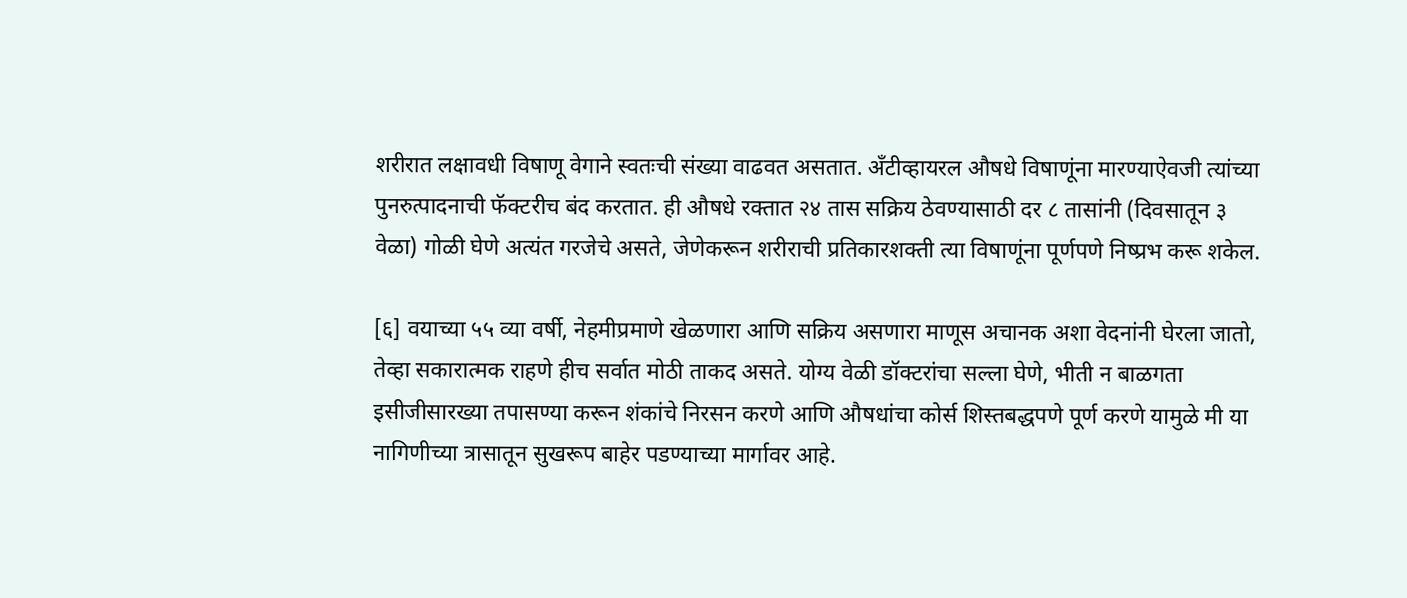शरीरात लक्षावधी विषाणू वेगाने स्वतःची संख्या वाढवत असतात. अँटीव्हायरल औषधे विषाणूंना मारण्याऐवजी त्यांच्या पुनरुत्पादनाची फॅक्टरीच बंद करतात. ही औषधे रक्तात २४ तास सक्रिय ठेवण्यासाठी दर ८ तासांनी (दिवसातून ३ वेळा) गोळी घेणे अत्यंत गरजेचे असते, जेणेकरून शरीराची प्रतिकारशक्ती त्या विषाणूंना पूर्णपणे निष्प्रभ करू शकेल.

[६] वयाच्या ५५ व्या वर्षी, नेहमीप्रमाणे खेळणारा आणि सक्रिय असणारा माणूस अचानक अशा वेदनांनी घेरला जातो, तेव्हा सकारात्मक राहणे हीच सर्वात मोठी ताकद असते. योग्य वेळी डॉक्टरांचा सल्ला घेणे, भीती न बाळगता इसीजीसारख्या तपासण्या करून शंकांचे निरसन करणे आणि औषधांचा कोर्स शिस्तबद्धपणे पूर्ण करणे यामुळे मी या नागिणीच्या त्रासातून सुखरूप बाहेर पडण्याच्या मार्गावर आहे.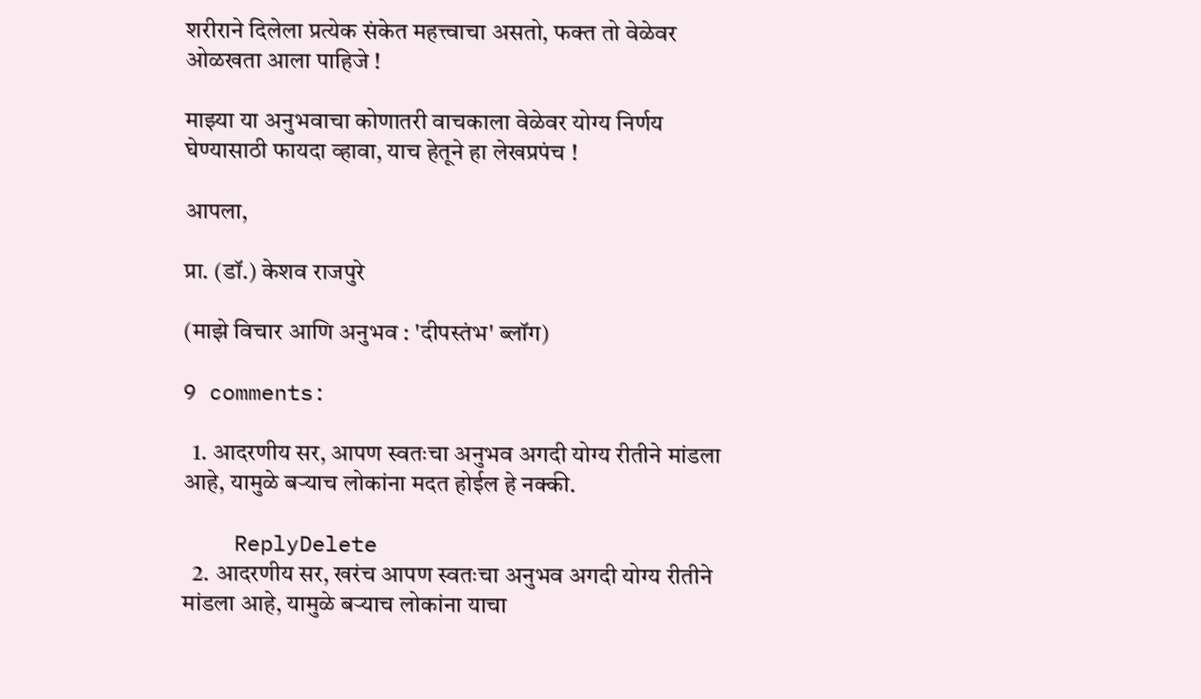शरीराने दिलेला प्रत्येक संकेत महत्त्वाचा असतो, फक्त तो वेळेवर ओळखता आला पाहिजे !

माझ्या या अनुभवाचा कोणातरी वाचकाला वेळेवर योग्य निर्णय घेण्यासाठी फायदा व्हावा, याच हेतूने हा लेखप्रपंच !

आपला,

प्रा. (डॉ.) केशव राजपुरे

(माझे विचार आणि अनुभव : 'दीपस्तंभ' ब्लॉग)

9 comments:

  1. आदरणीय सर, आपण स्वतःचा अनुभव अगदी योग्य रीतीने मांडला आहे, यामुळे बर्‍याच लोकांना मदत होईल हे नक्की.

    ReplyDelete
  2. आदरणीय सर, खरंच आपण स्वतःचा अनुभव अगदी योग्य रीतीने मांडला आहे, यामुळे बर्‍याच लोकांना याचा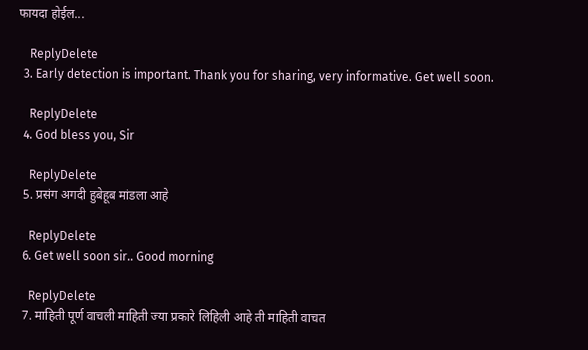फायदा होईल...

    ReplyDelete
  3. Early detection is important. Thank you for sharing, very informative. Get well soon.

    ReplyDelete
  4. God bless you, Sir

    ReplyDelete
  5. प्रसंग अगदी हुबेहूब मांडला आहे

    ReplyDelete
  6. Get well soon sir.. Good morning

    ReplyDelete
  7. माहिती पूर्ण वाचली माहिती ज्या प्रकारे लिहिली आहे ती माहिती वाचत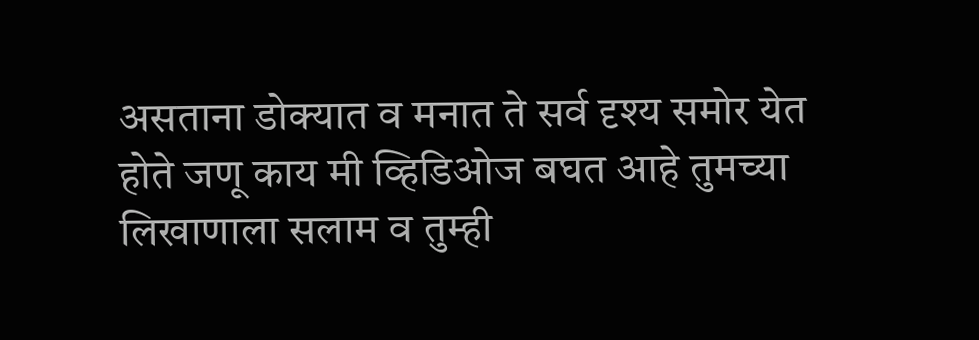असताना डोक्यात व मनात ते सर्व दृश्य समोर येत होते जणू काय मी व्हिडिओज बघत आहे तुमच्या लिखाणाला सलाम व तुम्ही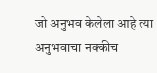जो अनुभव केलेला आहे त्या अनुभवाचा नक्कीच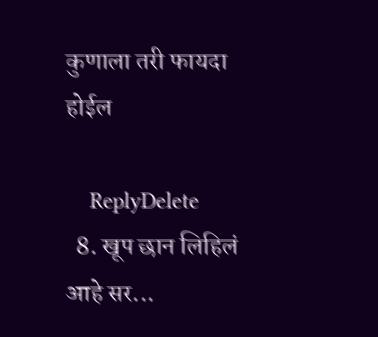कुणाला तरी फायदा होईल

    ReplyDelete
  8. खूप छान लिहिलं आहे सर...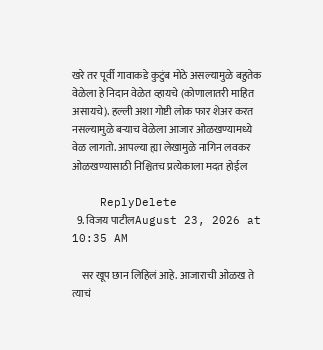खरे तर पूर्वी गावाकडे कुटुंब मोठे असल्यामुळे बहुतेक वेळेला हे निदान वेळेत व्हायचे (कोणालातरी माहित असायचे). हल्ली अशा गोष्टी लोक फार शेअर करत नसल्यामुळे बऱ्याच वेळेला आजार ओळखण्यामध्ये वेळ लागतो. आपल्या ह्या लेखामुळे नागिन लवकर ओळखण्यासाठी निश्चितच प्रत्येकाला मदत होईल

    ReplyDelete
  9. विजय पाटीलAugust 23, 2026 at 10:35 AM

    सर खूप छान लिहिलं आहे. आजाराची ओळख ते त्याचं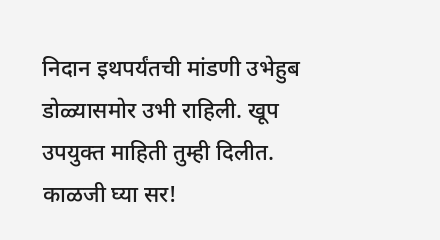निदान इथपर्यंतची मांडणी उभेहुब डोळ्यासमोर उभी राहिली. खूप उपयुक्त माहिती तुम्ही दिलीत. काळजी घ्या सर!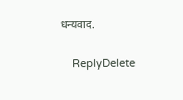धन्यवाद.

    ReplyDelete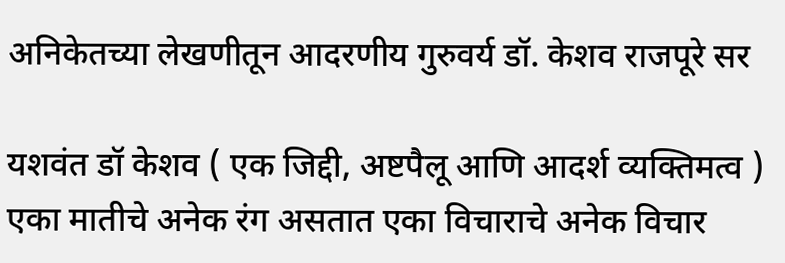अनिकेतच्या लेखणीतून आदरणीय गुरुवर्य डॉ. केशव राजपूरे सर

यशवंत डॉ केशव ( एक जिद्दी, अष्टपैलू आणि आदर्श व्यक्तिमत्व ) एका मातीचे अनेक रंग असतात एका विचाराचे अनेक विचार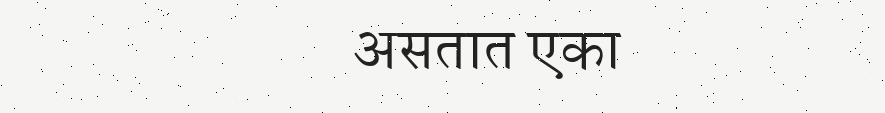असतात एका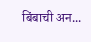बिंबाची अन...